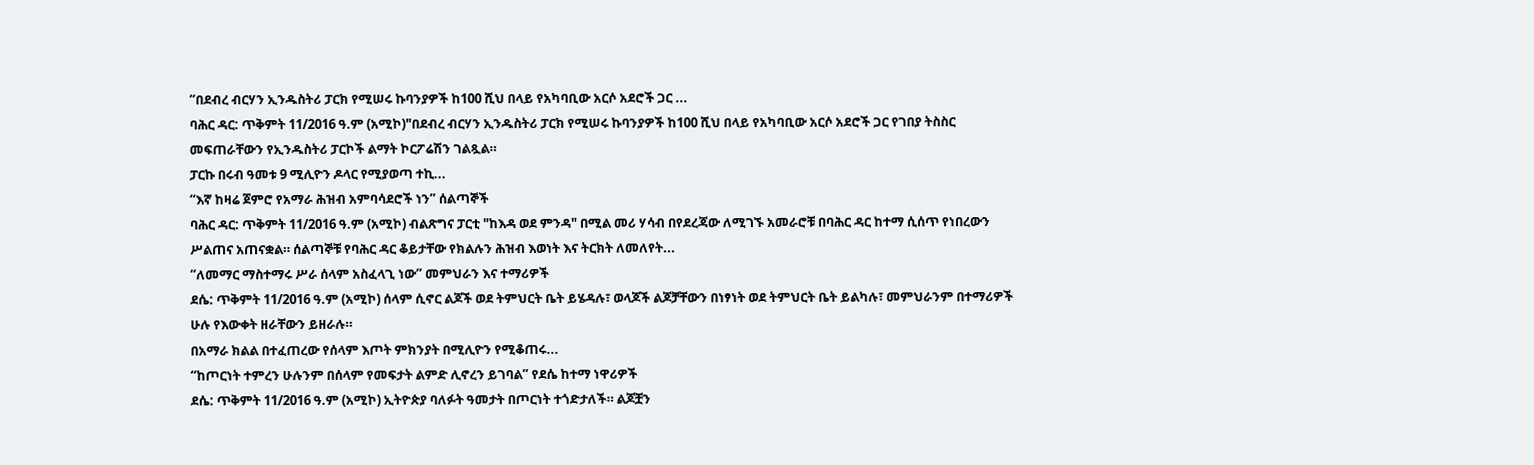“በደብረ ብርሃን ኢንዱስትሪ ፓርክ የሚሠሩ ኩባንያዎች ከ100 ሺህ በላይ የአካባቢው አርሶ አደሮች ጋር ...
ባሕር ዳር: ጥቅምት 11/2016 ዓ.ም (አሚኮ)"በደብረ ብርሃን ኢንዱስትሪ ፓርክ የሚሠሩ ኩባንያዎች ከ100 ሺህ በላይ የአካባቢው አርሶ አደሮች ጋር የገበያ ትስስር መፍጠራቸውን የኢንዱስትሪ ፓርኮች ልማት ኮርፖሬሽን ገልጿል።
ፓርኩ በሩብ ዓመቱ 9 ሚሊዮን ዶላር የሚያወጣ ተኪ...
“እኛ ከዛሬ ጀምሮ የአማራ ሕዝብ አምባሳደሮች ነን” ሰልጣኞች
ባሕር ዳር: ጥቅምት 11/2016 ዓ.ም (አሚኮ) ብልጽግና ፓርቲ "ከእዳ ወደ ምንዳ" በሚል መሪ ሃሳብ በየደረጃው ለሚገኙ አመራሮቹ በባሕር ዳር ከተማ ሲሰጥ የነበረውን ሥልጠና አጠናቋል። ሰልጣኞቹ የባሕር ዳር ቆይታቸው የክልሉን ሕዝብ እወነት እና ትርክት ለመለየት...
“ለመማር ማስተማሩ ሥራ ሰላም አስፈላጊ ነው” መምህራን እና ተማሪዎች
ደሴ: ጥቅምት 11/2016 ዓ.ም (አሚኮ) ሰላም ሲኖር ልጆች ወደ ትምህርት ቤት ይሄዳሉ፣ ወላጆች ልጆቻቸውን በነፃነት ወደ ትምህርት ቤት ይልካሉ፣ መምህራንም በተማሪዎች ሁሉ የእውቀት ዘራቸውን ይዘራሉ።
በአማራ ክልል በተፈጠረው የሰላም እጦት ምክንያት በሚሊዮን የሚቆጠሩ...
“ከጦርነት ተምረን ሁሉንም በሰላም የመፍታት ልምድ ሊኖረን ይገባል” የደሴ ከተማ ነዋሪዎች
ደሴ: ጥቅምት 11/2016 ዓ.ም (አሚኮ) ኢትዮጵያ ባለፉት ዓመታት በጦርነት ተጎድታለች። ልጆቿን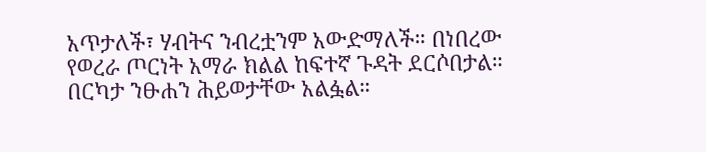አጥታለች፣ ሃብትና ንብረቷንም አውድማለች። በነበረው የወረራ ጦርነት አማራ ክልል ከፍተኛ ጉዳት ደርሶበታል። በርካታ ንፁሐን ሕይወታቸው አልፏል።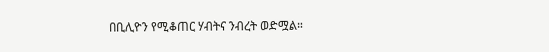በቢሊዮን የሚቆጠር ሃብትና ንብረት ወድሟል።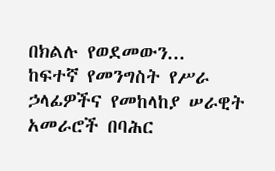በክልሉ የወደመውን...
ከፍተኛ የመንግስት የሥራ ኃላፊዎችና የመከላከያ ሠራዊት አመራሮች በባሕር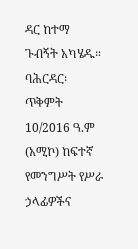ዳር ከተማ ጉብኝት አካሄዱ።
ባሕርዳር፡ ጥቅምት 10/2016 ዓ.ም (አሚኮ) ከፍተኛ የመንግሥት የሥራ ኃላፊዎችና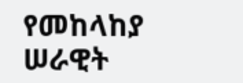የመከላከያ ሠራዊት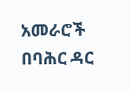አመራሮች በባሕር ዳር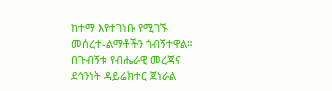ከተማ እየተገነቡ የሚገኙ መሰረተ-ልማቶችን ጎብኝተዋል።
በጉብኝቱ የብሔራዊ መረጃና ደኅንነት ዳይሬክተር ጀነራል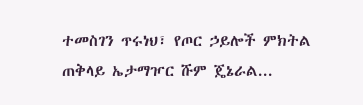ተመስገን ጥሩነህ፣ የጦር ኃይሎች ምክትል ጠቅላይ ኤታማዦር ሹም ጄኔራል...